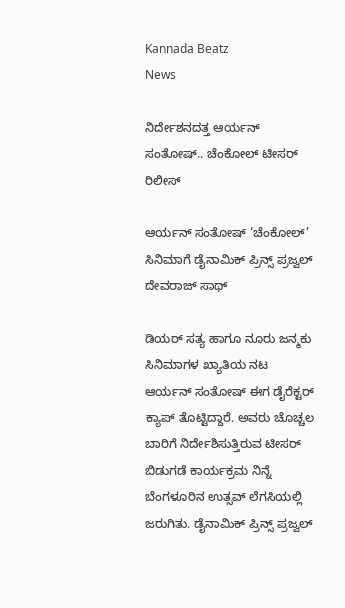Kannada Beatz
News

ನಿರ್ದೇಶನದತ್ತ ಆರ್ಯನ್ ಸಂತೋಷ್.. ಚೆಂಕೋಲ್ ಟೀಸರ್ ರಿಲೀಸ್

ಆರ್ಯನ್ ಸಂತೋಷ್ ‘ಚೆಂಕೋಲ್’ ಸಿನಿಮಾಗೆ ಡೈನಾಮಿಕ್ ಪ್ರಿನ್ಸ್ ಪ್ರಜ್ವಲ್ ದೇವರಾಜ್ ಸಾಥ್

ಡಿಯರ್ ಸತ್ಯ ಹಾಗೂ ನೂರು ಜನ್ಮಕು ಸಿನಿಮಾಗಳ ಖ್ಯಾತಿಯ ನಟ ಆರ್ಯನ್ ಸಂತೋಷ್ ಈಗ ಡೈರೆಕ್ಟರ್ ಕ್ಯಾಪ್ ತೊಟ್ಟಿದ್ದಾರೆ. ಅವರು ಚೊಚ್ಚಲ ಬಾರಿಗೆ ನಿರ್ದೇಶಿಸುತ್ತಿರುವ ಟೀಸರ್ ಬಿಡುಗಡೆ ಕಾರ್ಯಕ್ರಮ ನಿನ್ನೆ ಬೆಂಗಳೂರಿನ ಉತ್ಸವ್ ಲೆಗಸಿಯಲ್ಲಿ ಜರುಗಿತು. ಡೈನಾಮಿಕ್ ಪ್ರಿನ್ಸ್ ಪ್ರಜ್ವಲ್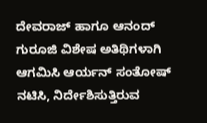ದೇವರಾಜ್ ಹಾಗೂ ಆನಂದ್ ಗುರೂಜಿ ವಿಶೇಷ ಅತಿಥಿಗಳಾಗಿ ಆಗಮಿಸಿ ಆರ್ಯನ್ ಸಂತೋಷ್ ನಟಿಸಿ, ನಿರ್ದೇಶಿಸುತ್ತಿರುವ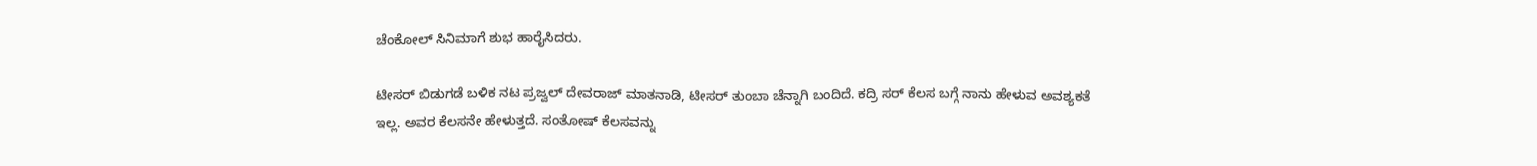ಚೆಂಕೋಲ್ ಸಿನಿಮಾಗೆ ಶುಭ ಹಾರೈಸಿದರು.

ಟೀಸರ್ ಬಿಡುಗಡೆ ಬಳಿಕ ನಟ ಪ್ರಜ್ವಲ್ ದೇವರಾಜ್ ಮಾತನಾಡಿ, ಟೀಸರ್ ತುಂಬಾ ಚೆನ್ನಾಗಿ ಬಂದಿದೆ. ಕದ್ರಿ ಸರ್ ಕೆಲಸ ಬಗ್ಗೆ ನಾನು ಹೇಳುವ ಅವಶ್ಯಕತೆ ಇಲ್ಲ. ಅವರ ಕೆಲಸನೇ ಹೇಳುತ್ತದೆ. ಸಂತೋಷ್ ಕೆಲಸವನ್ನು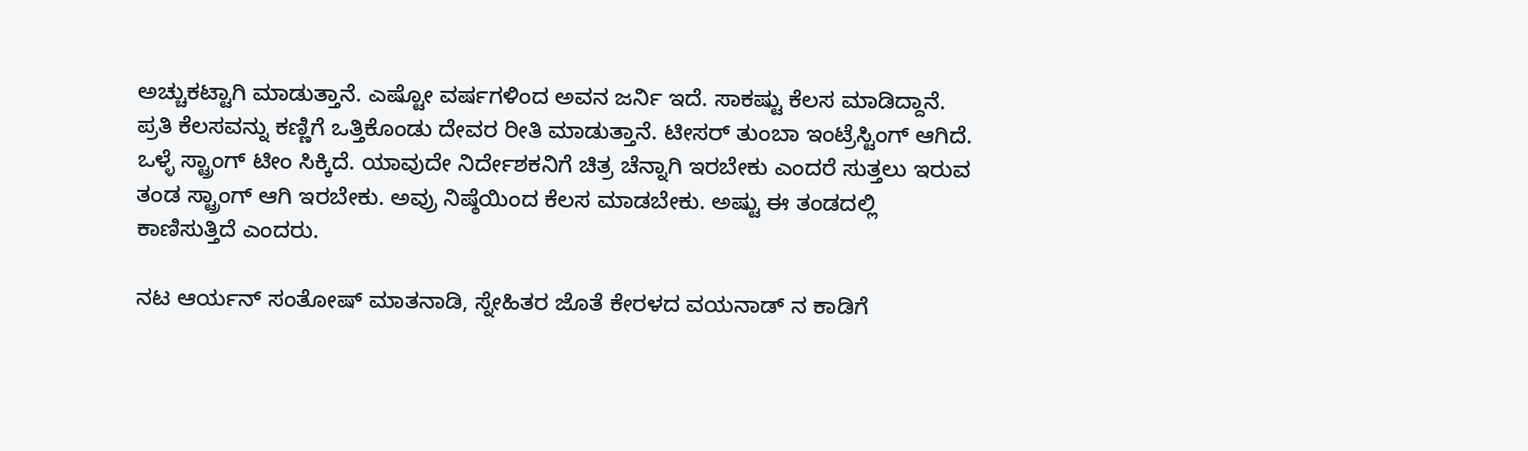ಅಚ್ಚುಕಟ್ಟಾಗಿ ಮಾಡುತ್ತಾನೆ. ಎಷ್ಟೋ ವರ್ಷಗಳಿಂದ ಅವನ ಜರ್ನಿ ಇದೆ. ಸಾಕಷ್ಟು ಕೆಲಸ ಮಾಡಿದ್ದಾನೆ. ಪ್ರತಿ ಕೆಲಸವನ್ನು ಕಣ್ಣಿಗೆ ಒತ್ತಿಕೊಂಡು ದೇವರ ರೀತಿ ಮಾಡುತ್ತಾನೆ. ಟೀಸರ್ ತುಂಬಾ ಇಂಟ್ರೆಸ್ಟಿಂಗ್ ಆಗಿದೆ. ಒಳ್ಳೆ ಸ್ಟ್ರಾಂಗ್ ಟೀಂ ಸಿಕ್ಕಿದೆ. ಯಾವುದೇ ನಿರ್ದೇಶಕನಿಗೆ ಚಿತ್ರ ಚೆನ್ನಾಗಿ ಇರಬೇಕು ಎಂದರೆ ಸುತ್ತಲು ಇರುವ ತಂಡ ಸ್ಟ್ರಾಂಗ್ ಆಗಿ ಇರಬೇಕು. ಅವ್ರು ನಿಷ್ಠೆಯಿಂದ ಕೆಲಸ ಮಾಡಬೇಕು. ಅಷ್ಟು ಈ ತಂಡದಲ್ಲಿ ಕಾಣಿಸುತ್ತಿದೆ ಎಂದರು.

ನಟ ಆರ್ಯನ್ ಸಂತೋಷ್ ಮಾತನಾಡಿ, ಸ್ನೇಹಿತರ ಜೊತೆ ಕೇರಳದ ವಯನಾಡ್ ನ ಕಾಡಿಗೆ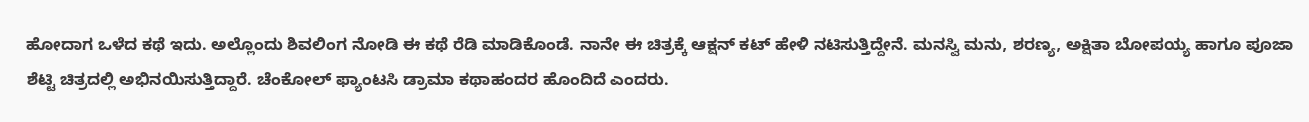ಹೋದಾಗ ಒಳೆದ ಕಥೆ ಇದು. ಅಲ್ಲೊಂದು ಶಿವಲಿಂಗ ನೋಡಿ ಈ ಕಥೆ ರೆಡಿ ಮಾಡಿಕೊಂಡೆ. ನಾನೇ ಈ ಚಿತ್ರಕ್ಕೆ ಆಕ್ಷನ್ ಕಟ್ ಹೇಳಿ ನಟಿಸುತ್ತಿದ್ದೇನೆ. ಮನಸ್ವಿ ಮನು, ಶರಣ್ಯ, ಅಕ್ಷಿತಾ ಬೋಪಯ್ಯ ಹಾಗೂ ಪೂಜಾ ಶೆಟ್ಟಿ ಚಿತ್ರದಲ್ಲಿ ಅಭಿನಯಿಸುತ್ತಿದ್ದಾರೆ. ಚೆಂಕೋಲ್ ಫ್ಯಾಂಟಸಿ ಡ್ರಾಮಾ ಕಥಾಹಂದರ ಹೊಂದಿದೆ ಎಂದರು.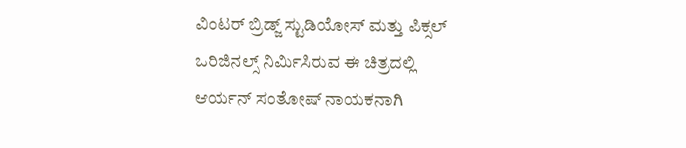ವಿಂಟರ್ ಬ್ರಿಡ್ಜ್ ಸ್ಟುಡಿಯೋಸ್ ಮತ್ತು ಪಿಕ್ಸಲ್ ಒರಿಜಿನಲ್ಸ್ ನಿರ್ಮಿಸಿರುವ ಈ ಚಿತ್ರದಲ್ಲಿ ಆರ್ಯನ್ ಸಂತೋಷ್ ನಾಯಕನಾಗಿ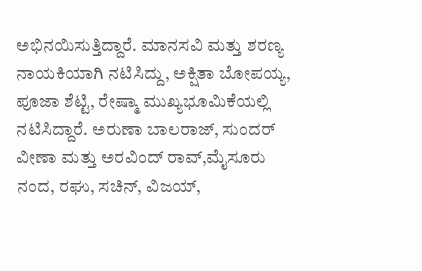ಅಭಿನಯಿಸುತ್ತಿದ್ದಾರೆ. ಮಾನಸವಿ ಮತ್ತು ಶರಣ್ಯ ನಾಯಕಿಯಾಗಿ ನಟಿಸಿದ್ದು, ಅಕ್ಷಿತಾ ಬೋಪಯ್ಯ, ಪೂಜಾ ಶೆಟ್ಟಿ, ರೇಷ್ಮಾ ಮುಖ್ಯಭೂಮಿಕೆಯಲ್ಲಿ ನಟಿಸಿದ್ದಾರೆ. ಅರುಣಾ ಬಾಲರಾಜ್, ಸುಂದರ್ ವೀಣಾ ಮತ್ತು ಅರವಿಂದ್ ರಾವ್,ಮೈಸೂರು ನಂದ, ರಘು, ಸಚಿನ್, ವಿಜಯ್,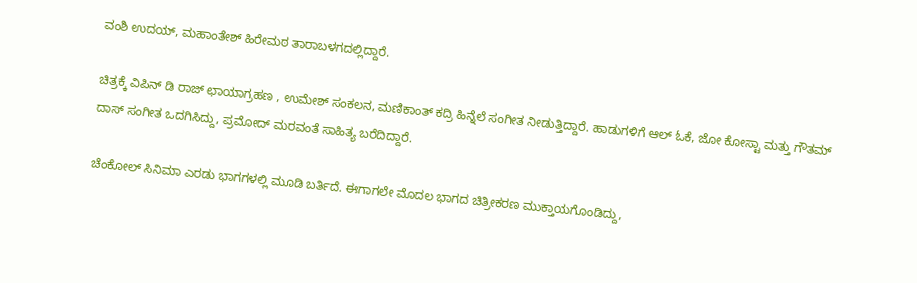ವಂಶಿ ಉದಯ್, ಮಹಾಂತೇಶ್ ಹಿರೇಮಠ ತಾರಾಬಳಗದಲ್ಲಿದ್ದಾರೆ.

ಚಿತ್ರಕ್ಕೆ ವಿಪಿನ್ ಡಿ ರಾಜ್ ಛಾಯಾಗ್ರಹಣ , ಉಮೇಶ್ ಸಂಕಲನ, ಮಣಿಕಾಂತ್ ಕದ್ರಿ ಹಿನ್ನೆಲೆ ಸಂಗೀತ ನೀಡುತ್ತಿದ್ದಾರೆ. ಹಾಡುಗಳಿಗೆ ಆಲ್ ಓಕೆ, ಜೋ ಕೋಸ್ಟಾ ಮತ್ತು ಗೌತಮ್ ದಾಸ್ ಸಂಗೀತ ಒದಗಿಸಿದ್ದು, ಪ್ರಮೋದ್ ಮರವಂತೆ ಸಾಹಿತ್ಯ ಬರೆದಿದ್ದಾರೆ.

ಚೆಂಕೋಲ್ ಸಿನಿಮಾ ಎರಡು ಭಾಗಗಳಲ್ಲಿ ಮೂಡಿ‌ ಬರ್ತಿದೆ. ಈಗಾಗಲೇ ಮೊದಲ ಭಾಗದ ಚಿತ್ರೀಕರಣ ಮುಕ್ತಾಯಗೊಂಡಿದ್ದು,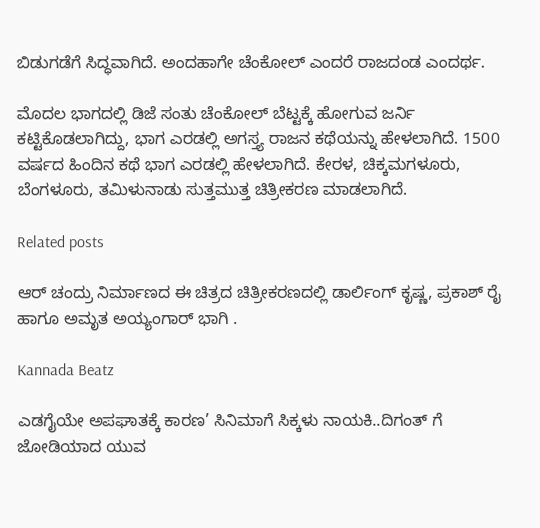ಬಿಡುಗಡೆಗೆ ಸಿದ್ಧವಾಗಿದೆ. ಅಂದಹಾಗೇ ಚೆಂಕೋಲ್ ಎಂದರೆ ರಾಜದಂಡ ಎಂದರ್ಥ.

ಮೊದಲ ಭಾಗದಲ್ಲಿ ಡಿಜೆ ಸಂತು ಚೆಂಕೋಲ್ ಬೆಟ್ಟಕ್ಕೆ ಹೋಗುವ ಜರ್ನಿ ಕಟ್ಟಿಕೊಡಲಾಗಿದ್ದು, ಭಾಗ ಎರಡಲ್ಲಿ ಅಗಸ್ತ್ಯ ರಾಜನ ಕಥೆಯನ್ನು ಹೇಳಲಾಗಿದೆ. 1500 ವರ್ಷದ ಹಿಂದಿನ ಕಥೆ ಭಾಗ ಎರಡಲ್ಲಿ ಹೇಳಲಾಗಿದೆ. ಕೇರಳ, ಚಿಕ್ಕಮಗಳೂರು, ಬೆಂಗಳೂರು, ತಮಿಳುನಾಡು ಸುತ್ತಮುತ್ತ ಚಿತ್ರೀಕರಣ ಮಾಡಲಾಗಿದೆ.

Related posts

ಆರ್ ಚಂದ್ರು ನಿರ್ಮಾಣದ ಈ ಚಿತ್ರದ ಚಿತ್ರೀಕರಣದಲ್ಲಿ ಡಾರ್ಲಿಂಗ್ ಕೃಷ್ಣ, ಪ್ರಕಾಶ್ ರೈ ಹಾಗೂ ಅಮೃತ ಅಯ್ಯಂಗಾರ್ ಭಾಗಿ .

Kannada Beatz

ಎಡಗೈಯೇ ಅಪಘಾತಕ್ಕೆ ಕಾರಣ’ ಸಿನಿಮಾಗೆ ಸಿಕ್ಕಳು ನಾಯಕಿ..ದಿಗಂತ್ ಗೆ ಜೋಡಿಯಾದ ಯುವ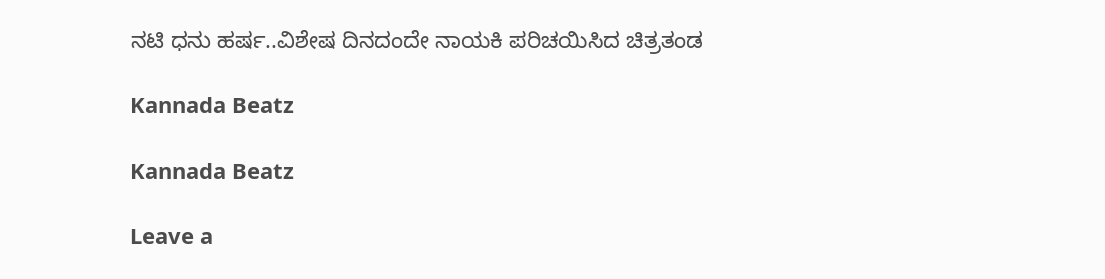ನಟಿ ಧನು ಹರ್ಷ..ವಿಶೇಷ ದಿನದಂದೇ ನಾಯಕಿ ಪರಿಚಯಿಸಿದ ಚಿತ್ರತಂಡ

Kannada Beatz

Kannada Beatz

Leave a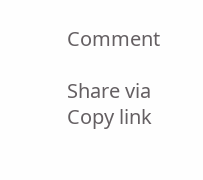Comment

Share via
Copy link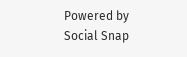Powered by Social Snap